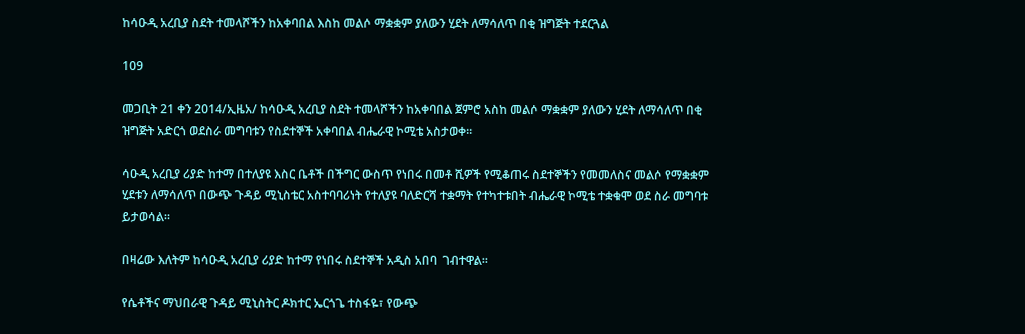ከሳዑዲ አረቢያ ስደት ተመላሾችን ከአቀባበል እስከ መልሶ ማቋቋም ያለውን ሂደት ለማሳለጥ በቂ ዝግጅት ተደርጓል

109

መጋቢት 21 ቀን 2014/ኢዜአ/ ከሳዑዲ አረቢያ ስደት ተመላሾችን ከአቀባበል ጀምሮ አስከ መልሶ ማቋቋም ያለውን ሂደት ለማሳለጥ በቂ ዝግጅት አድርጎ ወደስራ መግባቱን የስደተኞች አቀባበል ብሔራዊ ኮሚቴ አስታወቀ።

ሳዑዲ አረቢያ ሪያድ ከተማ በተለያዩ እስር ቤቶች በችግር ውስጥ የነበሩ በመቶ ሺዎች የሚቆጠሩ ስደተኞችን የመመለስና መልሶ የማቋቋም ሂደቱን ለማሳለጥ በውጭ ጉዳይ ሚኒስቴር አስተባባሪነት የተለያዩ ባለድርሻ ተቋማት የተካተቱበት ብሔራዊ ኮሚቴ ተቋቁሞ ወደ ስራ መግባቱ ይታወሳል።

በዛሬው እለትም ከሳዑዲ አረቢያ ሪያድ ከተማ የነበሩ ስደተኞች አዲስ አበባ  ገብተዋል።

የሴቶችና ማህበራዊ ጉዳይ ሚኒስትር ዶክተር ኤርጎጌ ተስፋዬ፣ የውጭ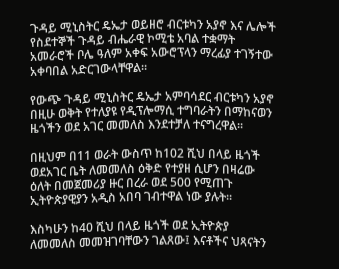ጉዳይ ሚኒስትር ዴኤታ ወይዘሮ ብርቱካን አያኖ እና ሌሎች የስደተኞች ጉዳይ ብሔራዊ ኮሚቴ አባል ተቋማት አመራሮች ቦሌ ዓለም አቀፍ አውሮፕላን ማረፊያ ተገኝተው አቀባበል አድርገውላቸዋል።

የውጭ ጉዳይ ሚኒስትር ዴኤታ አምባሳደር ብርቱካን አያኖ በዚሁ ወቅት የተለያዩ የዲፕሎማሲ ተግባራትን በማከናወን ዜጎችን ወደ አገር መመለስ እንደተቻለ ተናግረዋል፡፡

በዚህም በ11 ወራት ውስጥ ከ102 ሺህ በላይ ዜጎች ወደአገር ቤት ለመመለስ ዕቅድ የተያዘ ሲሆን በዛሬው ዕለት በመጀመሪያ ዙር በረራ ወደ 500 የሚጠጉ ኢትዮጵያዊያን አዲስ አበባ ገብተዋል ነው ያሉት፡፡

እስካሁን ከ40 ሺህ በላይ ዜጎች ወደ ኢትዮጵያ ለመመለስ መመዝገባቸውን ገልጸው፤ እናቶችና ህጻናትን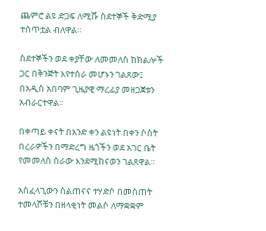ጨምሮ ልዩ ድጋፍ ለሚሹ ስደተኞች ቅድሚያ ተሰጥቷል ብለዋል።

ስደተኞችን ወደ ቀያቸው ለመመለስ ከክልሎች ጋር በቅንጅት እየተሰራ መሆኑን ገልጸው፤ በአዲስ አበባም ጊዜያዊ ማረፊያ መዘጋጀቱን አብራርተዋል፡፡

በቀጣይ ቀናት በአንድ ቀን ልዩነት በቀን ሶስት በረራዎችን በማድረግ ዜጎችን ወደ አገር ቤት የመመለስ ስራው እንደሚከናወን ገልጸዋል።

አስፈላጊውን ስልጠናና ተሃድሶ በመስጠት ተመላሾቹን በዘላቂነት መልሶ ለማቋቋም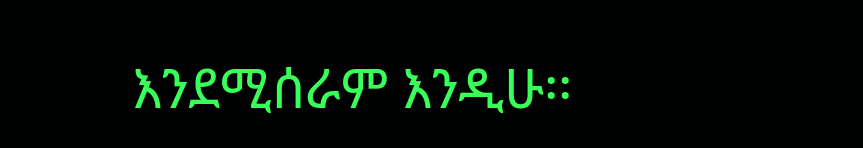እንደሚሰራም እንዲሁ፡፡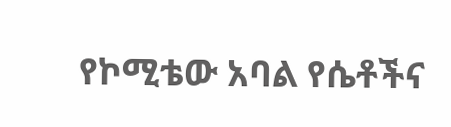የኮሚቴው አባል የሴቶችና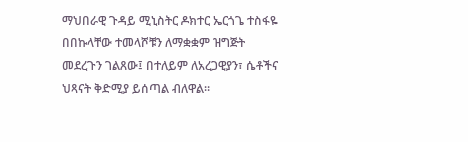ማህበራዊ ጉዳይ ሚኒስትር ዶክተር ኤርጎጌ ተስፋዬ በበኩላቸው ተመላሾቹን ለማቋቋም ዝግጅት መደረጉን ገልጸው፤ በተለይም ለአረጋዊያን፣ ሴቶችና ህጻናት ቅድሚያ ይሰጣል ብለዋል።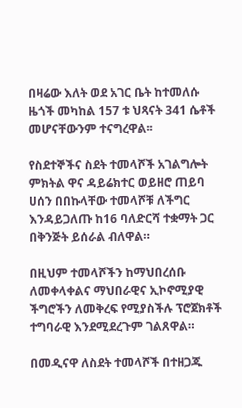በዛሬው እለት ወደ አገር ቤት ከተመለሱ ዜጎች መካከል 157 ቱ ህጻናት 341 ሴቶች መሆናቸውንም ተናግረዋል፡፡

የስደተኞችና ስደት ተመላሾች አገልግሎት ምክትል ዋና ዳይሬክተር ወይዘሮ ጠይባ ሀሰን በበኩላቸው ተመላሾቹ ለችግር እንዳይጋለጡ ከ16 ባለድርሻ ተቋማት ጋር በቅንጅት ይሰራል ብለዋል።

በዚህም ተመላሾችን ከማህበረሰቡ ለመቀላቀልና ማህበራዊና ኢኮኖሚያዊ ችግሮችን ለመቅረፍ የሚያስችሉ ፕሮጀክቶች ተግባራዊ እንደሚደረጉም ገልጸዋል።

በመዲናዋ ለስደት ተመላሾች በተዘጋጁ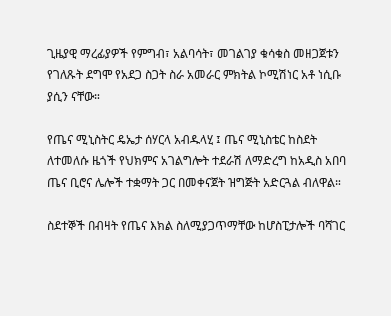ጊዜያዊ ማረፊያዎች የምግብ፣ አልባሳት፣ መገልገያ ቁሳቁስ መዘጋጀቱን የገለጹት ደግሞ የአደጋ ስጋት ስራ አመራር ምክትል ኮሚሽነር አቶ ነሲቡ ያሲን ናቸው።

የጤና ሚኒስትር ዴኤታ ሰሃርላ አብዱላሂ ፤ ጤና ሚኒስቴር ከስደት ለተመለሱ ዜጎች የህክምና አገልግሎት ተደራሽ ለማድረግ ከአዲስ አበባ ጤና ቢሮና ሌሎች ተቋማት ጋር በመቀናጀት ዝግጅት አድርጓል ብለዋል።

ስደተኞች በብዛት የጤና እክል ስለሚያጋጥማቸው ከሆስፒታሎች ባሻገር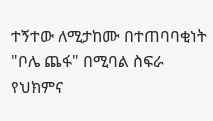ተኝተው ለሚታከሙ በተጠባባቂነት "ቦሌ ጨፋ" በሚባል ስፍራ የህክምና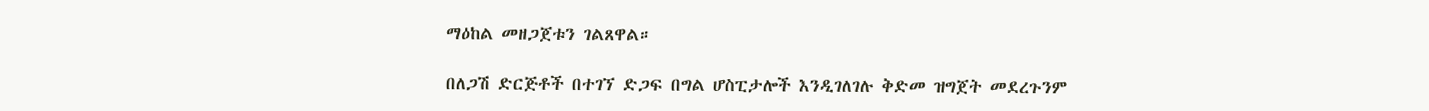ማዕከል መዘጋጀቱን ገልጸዋል።

በለጋሽ ድርጅቶች በተገኘ ድጋፍ በግል ሆስፒታሎች እንዲገለገሉ ቅድመ ዝግጀት መደረጉንም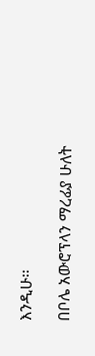እንዲሁ፡፡

በቦሌ አውሮፕላን ማረፊያ ሁለት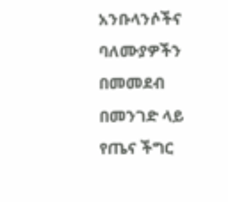አንቡላንሶችና ባለሙያዎችን በመመደብ በመንገድ ላይ የጤና ችግር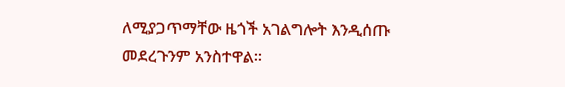ለሚያጋጥማቸው ዜጎች አገልግሎት እንዲሰጡ መደረጉንም አንስተዋል፡፡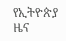የኢትዮጵያ ዜና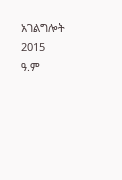አገልግሎት
2015
ዓ.ም